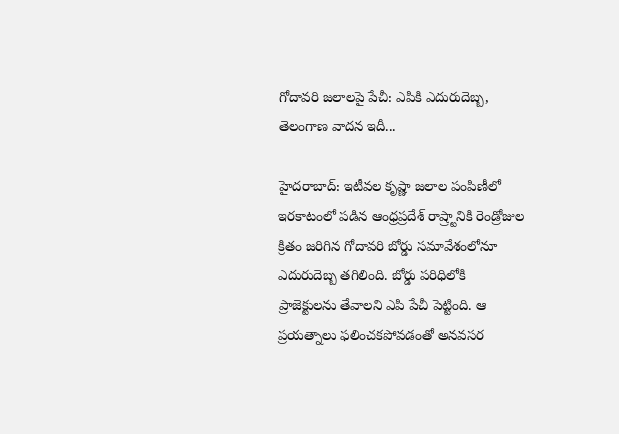గోదావరి జలాలపై పేచీ: ఎపికి ఎదురుదెబ్బ, తెలంగాణ వాదన ఇదీ...

హైదరాబాద్: ఇటీవల కృష్ణా జలాల పంపిణీలో ఇరకాటంలో పడిన ఆంధ్రప్రదేశ్ రాష్ర్టానికి రెండ్రోజుల క్రితం జరిగిన గోదావరి బోర్డు సమావేశంలోనూ ఎదురుదెబ్బ తగిలింది. బోర్డు పరిధిలోకి ప్రాజెక్టులను తేవాలని ఎపి పేచీ పెట్టింది. ఆ ప్రయత్నాలు ఫలించకపోవడంతో అనవసర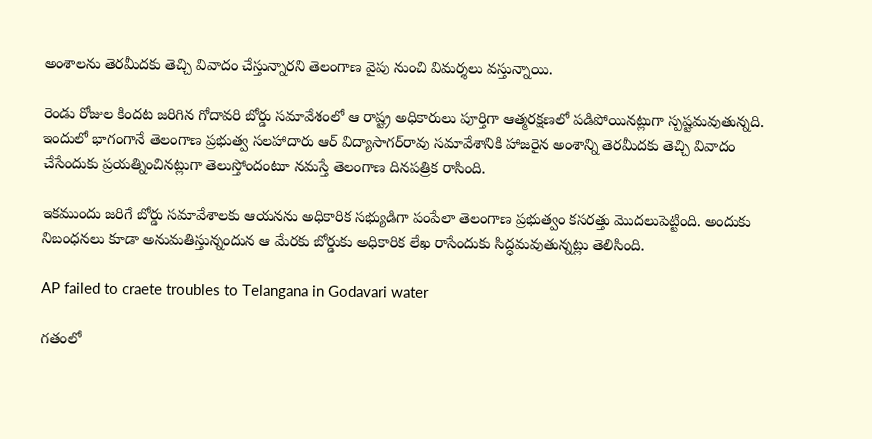అంశాలను తెరమీదకు తెచ్చి వివాదం చేస్తున్నారని తెలంగాణ వైపు నుంచి విమర్శలు వస్తున్నాయి.

రెండు రోజుల కిందట జరిగిన గోదావరి బోర్డు సమావేశంలో ఆ రాష్ట్ర అధికారులు పూర్తిగా ఆత్మరక్షణలో పడిపోయినట్లుగా స్పష్టమవుతున్నది. ఇందులో భాగంగానే తెలంగాణ ప్రభుత్వ సలహాదారు ఆర్ విద్యాసాగర్‌రావు సమావేశానికి హాజరైన అంశాన్ని తెరమీదకు తెచ్చి వివాదం చేసేందుకు ప్రయత్నించినట్లుగా తెలుస్తోందంటూ నమస్తే తెలంగాణ దినపత్రిక రాసింది.

ఇకముందు జరిగే బోర్డు సమావేశాలకు ఆయనను అధికారిక సభ్యుడిగా పంపేలా తెలంగాణ ప్రభుత్వం కసరత్తు మొదలుపెట్టింది. అందుకు నిబంధనలు కూడా అనుమతిస్తున్నందున ఆ మేరకు బోర్డుకు అధికారిక లేఖ రాసేందుకు సిద్ధమవుతున్నట్లు తెలిసింది.

AP failed to craete troubles to Telangana in Godavari water

గతంలో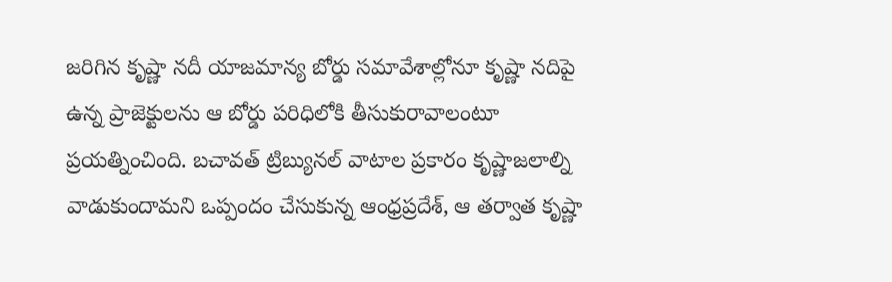జరిగిన కృష్ణా నదీ యాజమాన్య బోర్డు సమావేశాల్లోనూ కృష్ణా నదిపై ఉన్న ప్రాజెక్టులను ఆ బోర్డు పరిధిలోకి తీసుకురావాలంటూ ప్రయత్నించింది. బచావత్ ట్రిబ్యునల్ వాటాల ప్రకారం కృష్ణాజలాల్ని వాడుకుందామని ఒప్పందం చేసుకున్న ఆంధ్రప్రదేశ్, ఆ తర్వాత కృష్ణా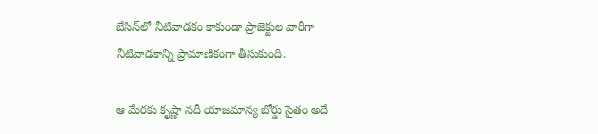బేసిన్‌లో నీటివాడకం కాకుండా ప్రాజెక్టుల వారీగా నీటివాడకాన్ని ప్రామాణికంగా తీసుకుంది.

ఆ మేరకు కృష్ణా నదీ యాజమాన్య బోర్డు సైతం అదే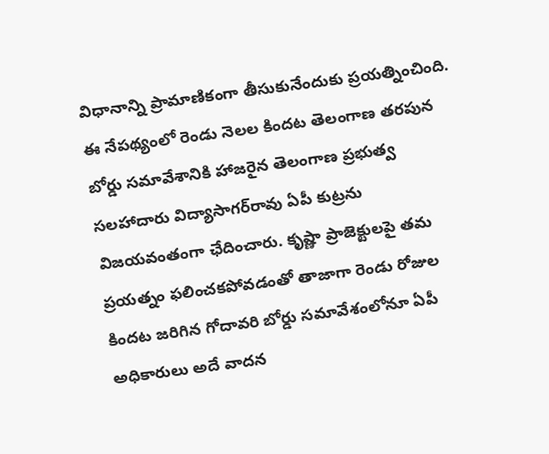విధానాన్ని ప్రామాణికంగా తీసుకునేందుకు ప్రయత్నించింది. ఈ నేపథ్యంలో రెండు నెలల కిందట తెలంగాణ తరపున బోర్డు సమావేశానికి హాజరైన తెలంగాణ ప్రభుత్వ సలహాదారు విద్యాసాగర్‌రావు ఏపీ కుట్రను విజయవంతంగా ఛేదించారు. కృష్ణా ప్రాజెక్టులపై తమ ప్రయత్నం ఫలించకపోవడంతో తాజాగా రెండు రోజుల కిందట జరిగిన గోదావరి బోర్డు సమావేశంలోనూ ఏపీ అధికారులు అదే వాదన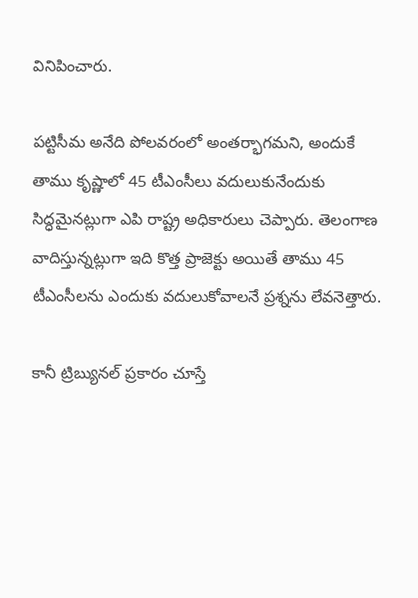వినిపించారు.

పట్టిసీమ అనేది పోలవరంలో అంతర్భాగమని, అందుకే తాము కృష్ణాలో 45 టీఎంసీలు వదులుకునేందుకు సిద్ధమైనట్లుగా ఎపి రాష్ట్ర అధికారులు చెప్పారు. తెలంగాణ వాదిస్తున్నట్లుగా ఇది కొత్త ప్రాజెక్టు అయితే తాము 45 టీఎంసీలను ఎందుకు వదులుకోవాలనే ప్రశ్నను లేవనెత్తారు.

కానీ ట్రిబ్యునల్ ప్రకారం చూస్తే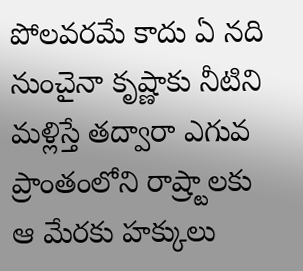పోలవరమే కాదు ఏ నది నుంచైనా కృష్ణాకు నీటిని మళ్లిస్తే తద్వారా ఎగువ ప్రాంతంలోని రాష్ర్టాలకు ఆ మేరకు హక్కులు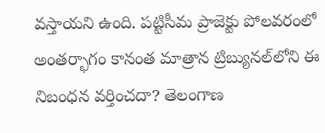వస్తాయని ఉంది. పట్టిసీమ ప్రాజెక్టు పోలవరంలో అంతర్భాగం కానంత మాత్రాన ట్రిబ్యునల్‌లోని ఈ నిబంధన వర్తించదా? తెలంగాణ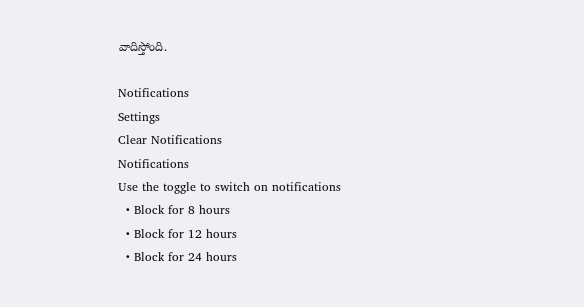వాదిస్తోంది.

Notifications
Settings
Clear Notifications
Notifications
Use the toggle to switch on notifications
  • Block for 8 hours
  • Block for 12 hours
  • Block for 24 hours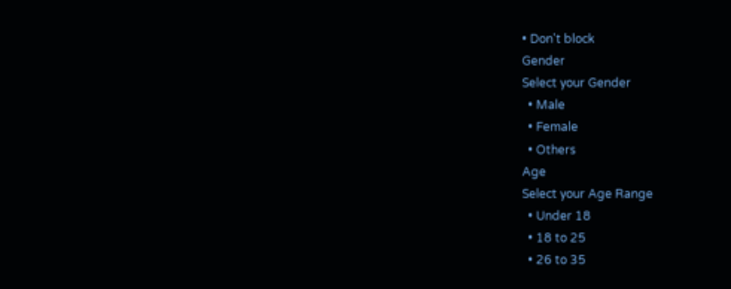• Don't block
Gender
Select your Gender
  • Male
  • Female
  • Others
Age
Select your Age Range
  • Under 18
  • 18 to 25
  • 26 to 35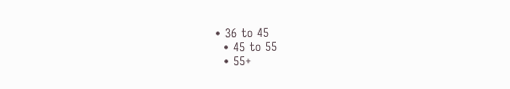• 36 to 45
  • 45 to 55
  • 55+